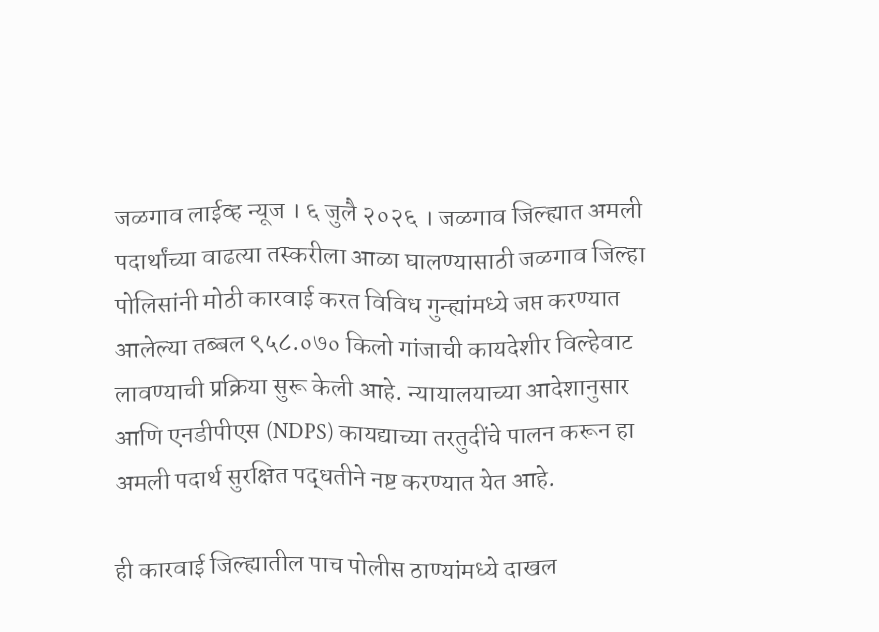जळगाव लाईव्ह न्यूज । ६ जुलै २०२६ । जळगाव जिल्ह्यात अमली पदार्थांच्या वाढत्या तस्करीला आळा घालण्यासाठी जळगाव जिल्हा पोलिसांनी मोठी कारवाई करत विविध गुन्ह्यांमध्ये जप्त करण्यात आलेल्या तब्बल ९५८.०७० किलो गांजाची कायदेशीर विल्हेवाट लावण्याची प्रक्रिया सुरू केली आहे. न्यायालयाच्या आदेशानुसार आणि एनडीपीएस (NDPS) कायद्याच्या तरतुदींचे पालन करून हा अमली पदार्थ सुरक्षित पद्धतीने नष्ट करण्यात येत आहे.

ही कारवाई जिल्ह्यातील पाच पोलीस ठाण्यांमध्ये दाखल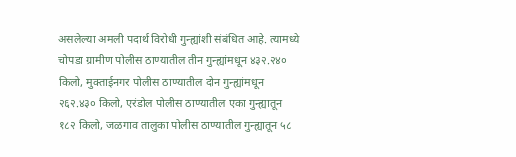असलेल्या अमली पदार्थ विरोधी गुन्ह्यांशी संबंधित आहे. त्यामध्ये चोपडा ग्रामीण पोलीस ठाण्यातील तीन गुन्ह्यांमधून ४३२.२४० किलो, मुक्ताईनगर पोलीस ठाण्यातील दोन गुन्ह्यांमधून २६२.४३० किलो, एरंडोल पोलीस ठाण्यातील एका गुन्ह्यातून १८२ किलो, जळगाव तालुका पोलीस ठाण्यातील गुन्ह्यातून ५८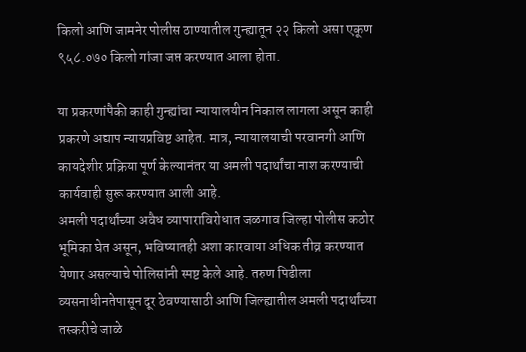किलो आणि जामनेर पोलीस ठाण्यातील गुन्ह्यातून २२ किलो असा एकूण ९५८.०७० किलो गांजा जप्त करण्यात आला होता.

या प्रकरणांपैकी काही गुन्ह्यांचा न्यायालयीन निकाल लागला असून काही प्रकरणे अद्याप न्यायप्रविष्ट आहेत. मात्र, न्यायालयाची परवानगी आणि कायदेशीर प्रक्रिया पूर्ण केल्यानंतर या अमली पदार्थांचा नाश करण्याची कार्यवाही सुरू करण्यात आली आहे.
अमली पदार्थांच्या अवैध व्यापाराविरोधात जळगाव जिल्हा पोलीस कठोर भूमिका घेत असून, भविष्यातही अशा कारवाया अधिक तीव्र करण्यात येणार असल्याचे पोलिसांनी स्पष्ट केले आहे. तरुण पिढीला व्यसनाधीनतेपासून दूर ठेवण्यासाठी आणि जिल्ह्यातील अमली पदार्थांच्या तस्करीचे जाळे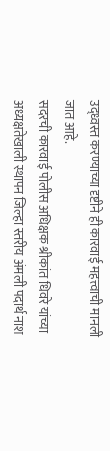उद्ध्वस्त करण्याच्या दृष्टीने ही कारवाई महत्त्वाची मानली जात आहे.
सदरची कारवाई पोलीस अधिक्षक श्रीकांत धिवरे यांच्या अध्यक्षतेखाली स्थापन जिल्हा स्तरीय अंमली पदार्थ नाश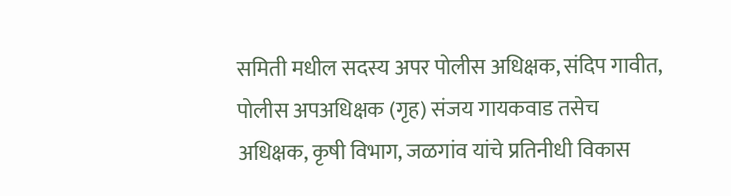समिती मधील सदस्य अपर पोलीस अधिक्षक, संदिप गावीत, पोलीस अपअधिक्षक (गृह) संजय गायकवाड तसेच अधिक्षक, कृषी विभाग, जळगांव यांचे प्रतिनीधी विकास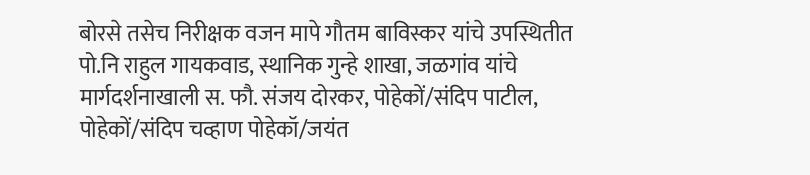बोरसे तसेच निरीक्षक वजन मापे गौतम बाविस्कर यांचे उपस्थितीत पो.नि राहुल गायकवाड, स्थानिक गुन्हे शाखा, जळगांव यांचे मार्गदर्शनाखाली स. फौ. संजय दोरकर, पोहेकों/संदिप पाटील, पोहेकों/संदिप चव्हाण पोहेकॉ/जयंत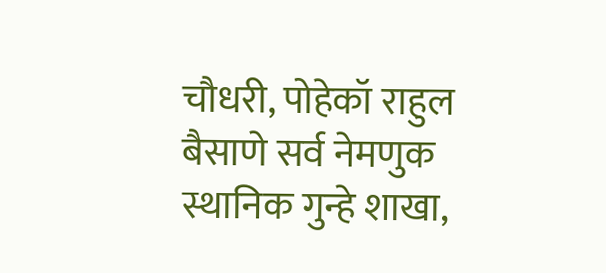चौधरी, पोहेकॉ राहुल बैसाणे सर्व नेमणुक स्थानिक गुन्हे शाखा,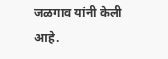जळगाव यांनी केली आहे.